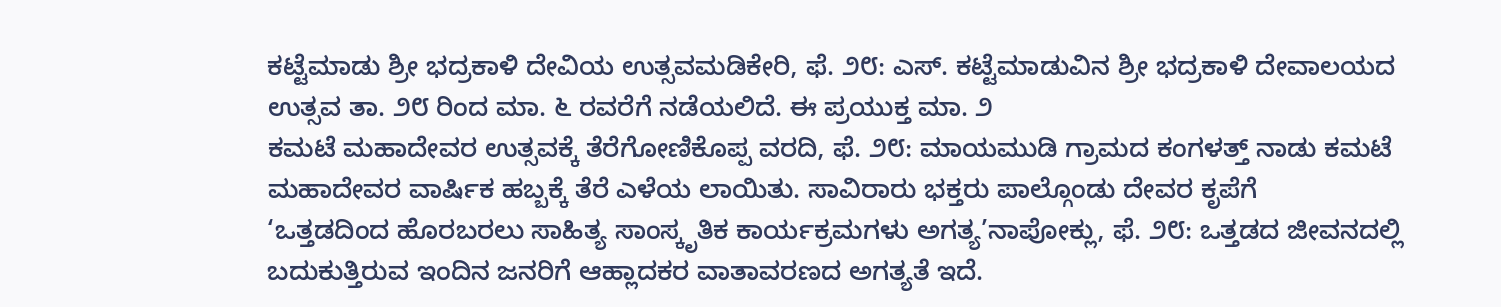ಕಟ್ಟೆಮಾಡು ಶ್ರೀ ಭದ್ರಕಾಳಿ ದೇವಿಯ ಉತ್ಸವಮಡಿಕೇರಿ, ಫೆ. ೨೮: ಎಸ್. ಕಟ್ಟೆಮಾಡುವಿನ ಶ್ರೀ ಭದ್ರಕಾಳಿ ದೇವಾಲಯದ ಉತ್ಸವ ತಾ. ೨೮ ರಿಂದ ಮಾ. ೬ ರವರೆಗೆ ನಡೆಯಲಿದೆ. ಈ ಪ್ರಯುಕ್ತ ಮಾ. ೨
ಕಮಟೆ ಮಹಾದೇವರ ಉತ್ಸವಕ್ಕೆ ತೆರೆಗೋಣಿಕೊಪ್ಪ ವರದಿ, ಫೆ. ೨೮: ಮಾಯಮುಡಿ ಗ್ರಾಮದ ಕಂಗಳತ್ತ್ ನಾಡು ಕಮಟೆ ಮಹಾದೇವರ ವಾರ್ಷಿಕ ಹಬ್ಬಕ್ಕೆ ತೆರೆ ಎಳೆಯ ಲಾಯಿತು. ಸಾವಿರಾರು ಭಕ್ತರು ಪಾಲ್ಗೊಂಡು ದೇವರ ಕೃಪೆಗೆ
‘ಒತ್ತಡದಿಂದ ಹೊರಬರಲು ಸಾಹಿತ್ಯ ಸಾಂಸ್ಕೃತಿಕ ಕಾರ್ಯಕ್ರಮಗಳು ಅಗತ್ಯ’ನಾಪೋಕ್ಲು, ಫೆ. ೨೮: ಒತ್ತಡದ ಜೀವನದಲ್ಲಿ ಬದುಕುತ್ತಿರುವ ಇಂದಿನ ಜನರಿಗೆ ಆಹ್ಲಾದಕರ ವಾತಾವರಣದ ಅಗತ್ಯತೆ ಇದೆ.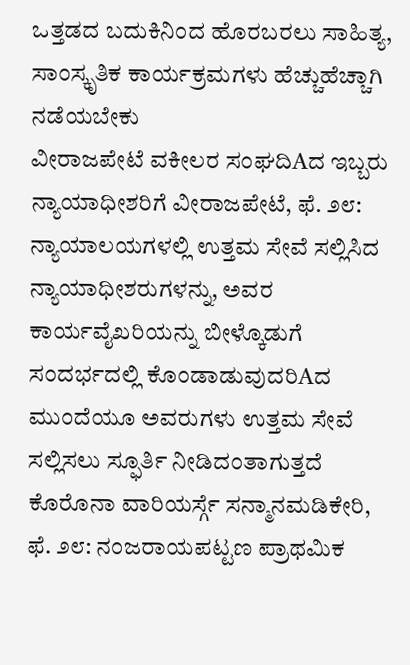ಒತ್ತಡದ ಬದುಕಿನಿಂದ ಹೊರಬರಲು ಸಾಹಿತ್ಯ, ಸಾಂಸ್ಕೃತಿಕ ಕಾರ್ಯಕ್ರಮಗಳು ಹೆಚ್ಚುಹೆಚ್ಚಾಗಿ ನಡೆಯಬೇಕು
ವೀರಾಜಪೇಟೆ ವಕೀಲರ ಸಂಘದಿAದ ಇಬ್ಬರು ನ್ಯಾಯಾಧೀಶರಿಗೆ ವೀರಾಜಪೇಟೆ, ಫೆ. ೨೮: ನ್ಯಾಯಾಲಯಗಳಲ್ಲಿ ಉತ್ತಮ ಸೇವೆ ಸಲ್ಲಿಸಿದ ನ್ಯಾಯಾಧೀಶರುಗಳನ್ನು, ಅವರ ಕಾರ್ಯವೈಖರಿಯನ್ನು ಬೀಳ್ಕೊಡುಗೆ ಸಂದರ್ಭದಲ್ಲಿ ಕೊಂಡಾಡುವುದರಿAದ ಮುಂದೆಯೂ ಅವರುಗಳು ಉತ್ತಮ ಸೇವೆ ಸಲ್ಲಿಸಲು ಸ್ಫೂರ್ತಿ ನೀಡಿದಂತಾಗುತ್ತದೆ
ಕೊರೊನಾ ವಾರಿಯರ್ಸ್ಗೆ ಸನ್ಮಾನಮಡಿಕೇರಿ, ಫೆ. ೨೮: ನಂಜರಾಯಪಟ್ಟಣ ಪ್ರಾಥಮಿಕ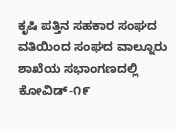ಕೃಷಿ ಪತ್ತಿನ ಸಹಕಾರ ಸಂಘದ ವತಿಯಿಂದ ಸಂಘದ ವಾಲ್ನೂರು ಶಾಖೆಯ ಸಭಾಂಗಣದಲ್ಲಿ ಕೋವಿಡ್-೧೯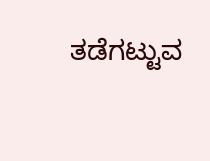ತಡೆಗಟ್ಟುವ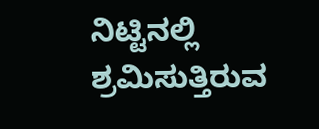ನಿಟ್ಟಿನಲ್ಲಿ ಶ್ರಮಿಸುತ್ತಿರುವ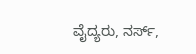ವೈದ್ಯರು, ನರ್ಸ್,